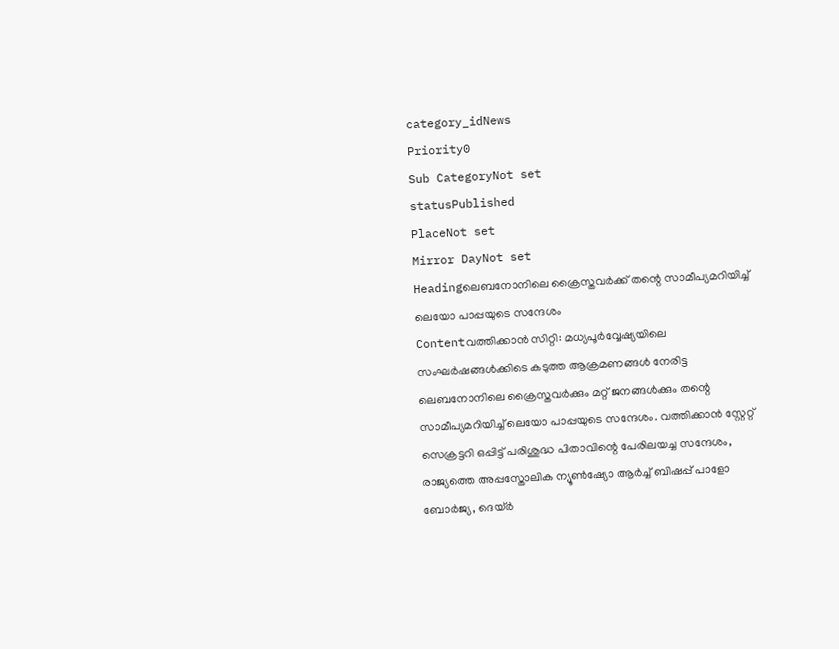category_idNews
Priority0
Sub CategoryNot set
statusPublished
PlaceNot set
Mirror DayNot set
Headingലെബനോനിലെ ക്രൈസ്തവര്‍ക്ക് തന്റെ സാമീപ്യമറിയിച്ച് ലെയോ പാപ്പയുടെ സന്ദേശം
Contentവത്തിക്കാന്‍ സിറ്റി: മധ്യപൂര്‍വ്വേഷ്യയിലെ സംഘര്‍ഷങ്ങള്‍ക്കിടെ കടുത്ത ആക്രമണങ്ങൾ നേരിട്ട ലെബനോനിലെ ക്രൈസ്തവര്‍ക്കും മറ്റ് ജനങ്ങള്‍ക്കും തന്റെ സാമീപ്യമറിയിച്ച് ലെയോ പാപ്പയുടെ സന്ദേശം. വത്തിക്കാൻ സ്റ്റേറ്റ് സെക്രട്ടറി ഒപ്പിട്ട് പരിശുദ്ധ പിതാവിന്റെ പേരിലയച്ച സന്ദേശം, രാജ്യത്തെ അപ്പസ്തോലിക ന്യൂൺഷ്യോ ആർച്ച് ബിഷപ്പ് പാളോ ബോർജ്യ, ദെയ്ർ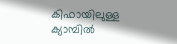കിഫായിലുള്ള ക്യാമ്പിൽ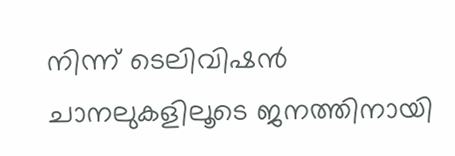നിന്ന് ടെലിവിഷൻ ചാനലുകളിലൂടെ ജനത്തിനായി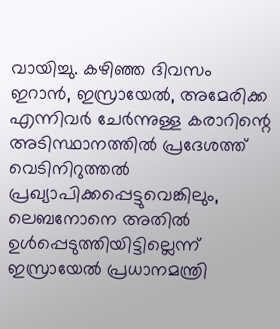വായിച്ചു. കഴിഞ്ഞ ദിവസം ഇറാൻ, ഇസ്രായേൽ, അമേരിക്ക എന്നിവർ ചേര്‍ന്നുള്ള കരാറിന്റെ അടിസ്ഥാനത്തിൽ പ്രദേശത്ത് വെടിനിറുത്തൽ പ്രഖ്യാപിക്കപ്പെട്ടുവെങ്കിലും, ലെബനോനെ അതിൽ ഉൾപ്പെടുത്തിയിട്ടില്ലെന്ന് ഇസ്രായേൽ പ്രധാനമന്ത്രി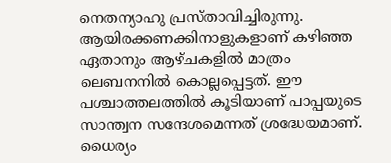നെതന്യാഹു പ്രസ്താവിച്ചിരുന്നു. ആയിരക്കണക്കിനാളുകളാണ് കഴിഞ്ഞ ഏതാനും ആഴ്ചകളിൽ മാത്രം ലെബനനിൽ കൊല്ലപ്പെട്ടത്. ഈ പശ്ചാത്തലത്തില്‍ കൂടിയാണ് പാപ്പയുടെ സാന്ത്വന സന്ദേശമെന്നത് ശ്രദ്ധേയമാണ്. ധൈര്യം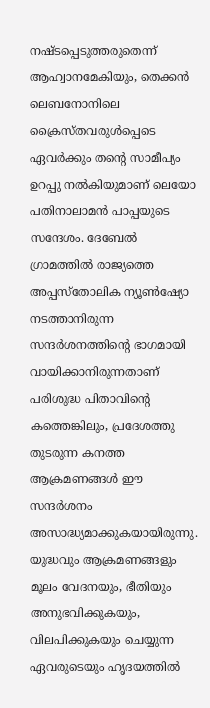നഷ്ടപ്പെടുത്തരുതെന്ന് ആഹ്വാനമേകിയും, തെക്കൻ ലെബനോനിലെ ക്രൈസ്തവരുൾപ്പെടെ ഏവർക്കും തന്റെ സാമീപ്യം ഉറപ്പു നൽകിയുമാണ് ലെയോ പതിനാലാമൻ പാപ്പയുടെ സന്ദേശം. ദേബേൽ ഗ്രാമത്തിൽ രാജ്യത്തെ അപ്പസ്തോലിക ന്യൂൺഷ്യോ നടത്താനിരുന്ന സന്ദർശനത്തിന്റെ ഭാഗമായി വായിക്കാനിരുന്നതാണ് പരിശുദ്ധ പിതാവിന്റെ കത്തെങ്കിലും, പ്രദേശത്തു തുടരുന്ന കനത്ത ആക്രമണങ്ങൾ ഈ സന്ദർശനം അസാദ്ധ്യമാക്കുകയായിരുന്നു. യുദ്ധവും ആക്രമണങ്ങളും മൂലം വേദനയും, ഭീതിയും അനുഭവിക്കുകയും, വിലപിക്കുകയും ചെയ്യുന്ന ഏവരുടെയും ഹൃദയത്തിൽ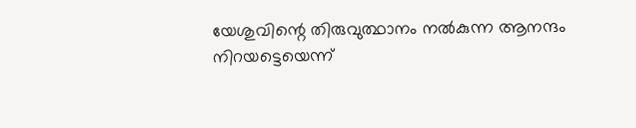യേശുവിന്റെ തിരുവുത്ഥാനം നൽകുന്ന ആനന്ദം നിറയട്ടെയെന്ന്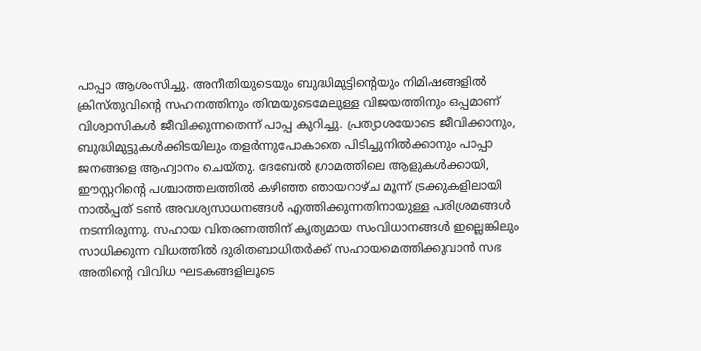പാപ്പാ ആശംസിച്ചു. അനീതിയുടെയും ബുദ്ധിമുട്ടിന്റെയും നിമിഷങ്ങളിൽ ക്രിസ്തുവിന്റെ സഹനത്തിനും തിന്മയുടെമേലുള്ള വിജയത്തിനും ഒപ്പമാണ് വിശ്വാസികൾ ജീവിക്കുന്നതെന്ന് പാപ്പ കുറിച്ചു. പ്രത്യാശയോടെ ജീവിക്കാനും, ബുദ്ധിമുട്ടുകൾക്കിടയിലും തളർന്നുപോകാതെ പിടിച്ചുനില്‍ക്കാനും പാപ്പാ ജനങ്ങളെ ആഹ്വാനം ചെയ്തു. ദേബേൽ ഗ്രാമത്തിലെ ആളുകൾക്കായി, ഈസ്റ്ററിന്റെ പശ്ചാത്തലത്തിൽ കഴിഞ്ഞ ഞായറാഴ്ച മൂന്ന് ട്രക്കുകളിലായി നാൽപ്പത് ടൺ അവശ്യസാധനങ്ങൾ എത്തിക്കുന്നതിനായുള്ള പരിശ്രമങ്ങൾ നടന്നിരുന്നു. സഹായ വിതരണത്തിന് കൃത്യമായ സംവിധാനങ്ങള്‍ ഇല്ലെങ്കിലും സാധിക്കുന്ന വിധത്തിൽ ദുരിതബാധിതര്‍ക്ക് സഹായമെത്തിക്കുവാന്‍ സഭ അതിന്റെ വിവിധ ഘടകങ്ങളിലൂടെ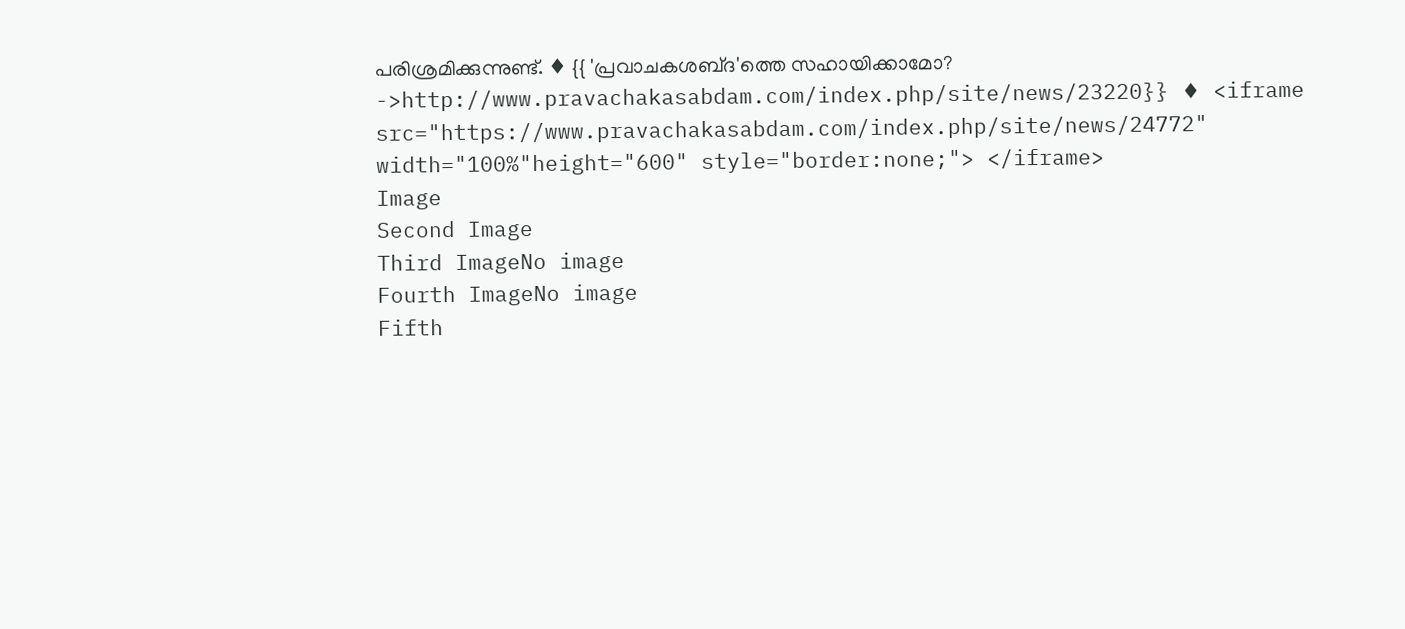പരിശ്രമിക്കുന്നുണ്ട്. ♦ {{ 'പ്രവാചകശബ്‌ദ'ത്തെ സഹായിക്കാമോ? ->http://www.pravachakasabdam.com/index.php/site/news/23220}} ♦ <iframe src="https://www.pravachakasabdam.com/index.php/site/news/24772" width="100%"height="600" style="border:none;"> </iframe>
Image
Second Image
Third ImageNo image
Fourth ImageNo image
Fifth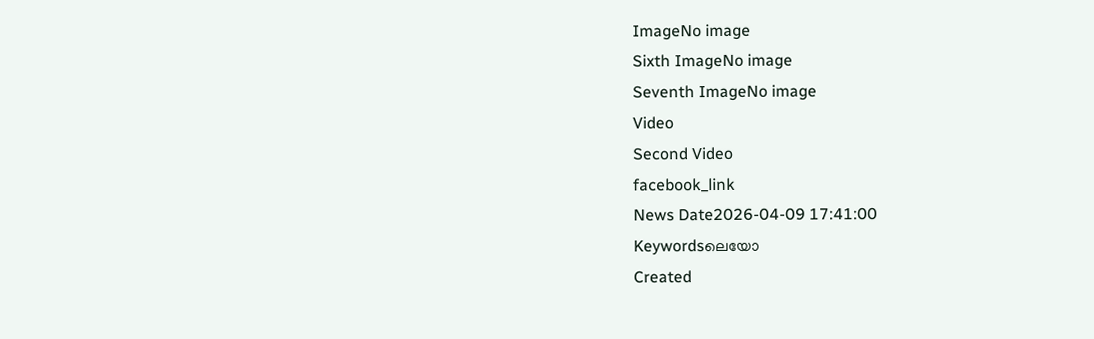ImageNo image
Sixth ImageNo image
Seventh ImageNo image
Video
Second Video
facebook_link
News Date2026-04-09 17:41:00
Keywordsലെയോ
Created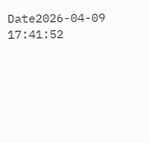Date2026-04-09 17:41:52